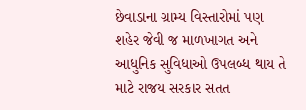છેવાડાના ગ્રામ્ય વિસ્તારોમાં પણ શહેર જેવી જ માળખાગત અને આધુનિક સુવિધાઓ ઉપલબ્ધ થાય તે માટે રાજય સરકાર સતત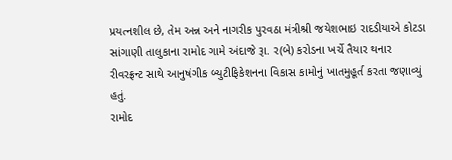પ્રયત્નશીલ છે, તેમ અન્ન અને નાગરીક પુરવઠા મંત્રીશ્રી જયેશભાઇ રાદડીયાએ કોટડા સાંગાણી તાલુકાના રામોદ ગામે અંદાજે રૂા. ર(બે) કરોડના ખર્ચે તૈયાર થનાર રીવરફ્રન્ટ સાથે આનુષંગીક બ્યુટીફિકેશનના વિકાસ કામોનું ખાતમુહૂર્ત કરતા જણાવ્યું હતું.
રામોદ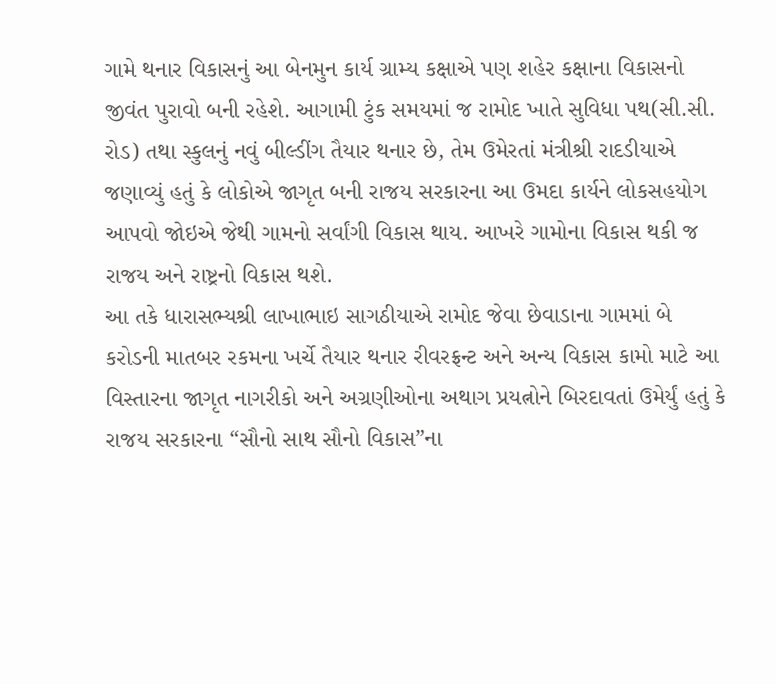ગામે થનાર વિકાસનું આ બેનમુન કાર્ય ગ્રામ્ય કક્ષાએ પણ શહેર કક્ષાના વિકાસનો જીવંત પુરાવો બની રહેશે. આગામી ટુંક સમયમાં જ રામોદ ખાતે સુવિધા પથ(સી.સી. રોડ) તથા સ્કુલનું નવું બીલ્ડીંગ તૈયાર થનાર છે, તેમ ઉમેરતાં મંત્રીશ્રી રાદડીયાએ જણાવ્યું હતું કે લોકોએ જાગૃત બની રાજય સરકારના આ ઉમદા કાર્યને લોકસહયોગ આપવો જોઇએ જેથી ગામનો સર્વાંગી વિકાસ થાય. આખરે ગામોના વિકાસ થકી જ રાજય અને રાષ્ટ્રનો વિકાસ થશે.
આ તકે ધારાસભ્યશ્રી લાખાભાઇ સાગઠીયાએ રામોદ જેવા છેવાડાના ગામમાં બે કરોડની માતબર રકમના ખર્ચે તૈયાર થનાર રીવરફ્રન્ટ અને અન્ય વિકાસ કામો માટે આ વિસ્તારના જાગૃત નાગરીકો અને અગ્રણીઓના અથાગ પ્રયત્નોને બિરદાવતાં ઉમેર્યું હતું કે રાજય સરકારના “સૌનો સાથ સૌનો વિકાસ”ના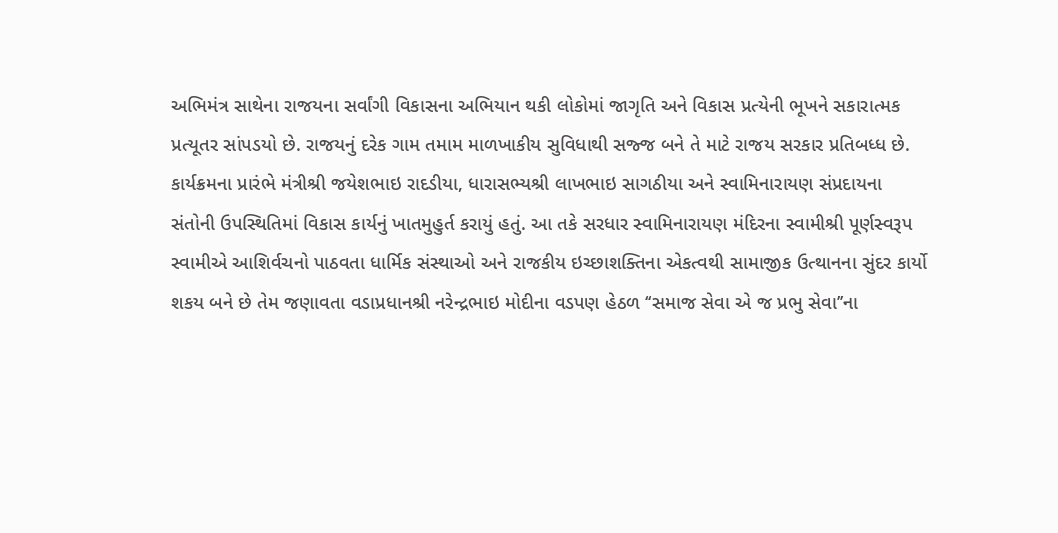અભિમંત્ર સાથેના રાજયના સર્વાંગી વિકાસના અભિયાન થકી લોકોમાં જાગૃતિ અને વિકાસ પ્રત્યેની ભૂખને સકારાત્મક પ્રત્યૂતર સાંપડયો છે. રાજયનું દરેક ગામ તમામ માળખાકીય સુવિધાથી સજ્જ બને તે માટે રાજય સરકાર પ્રતિબધ્ધ છે.
કાર્યક્રમના પ્રારંભે મંત્રીશ્રી જયેશભાઇ રાદડીયા, ધારાસભ્યશ્રી લાખભાઇ સાગઠીયા અને સ્વામિનારાયણ સંપ્રદાયના સંતોની ઉપસ્થિતિમાં વિકાસ કાર્યનું ખાતમુહુર્ત કરાયું હતું. આ તકે સરધાર સ્વામિનારાયણ મંદિરના સ્વામીશ્રી પૂર્ણસ્વરૂપ સ્વામીએ આશિર્વચનો પાઠવતા ધાર્મિક સંસ્થાઓ અને રાજકીય ઇચ્છાશક્તિના એકત્વથી સામાજીક ઉત્થાનના સુંદર કાર્યો શકય બને છે તેમ જણાવતા વડાપ્રધાનશ્રી નરેન્દ્રભાઇ મોદીના વડપણ હેઠળ ‘‘સમાજ સેવા એ જ પ્રભુ સેવા’’ના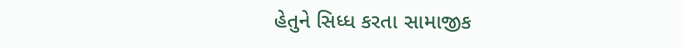હેતુને સિધ્ધ કરતા સામાજીક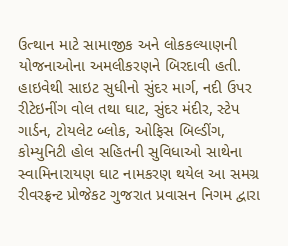ઉત્થાન માટે સામાજીક અને લોકકલ્યાણની યોજનાઓના અમલીકરણને બિરદાવી હતી.
હાઇવેથી સાઇટ સુધીનો સુંદર માર્ગ, નદી ઉપર રીટેઇનીંગ વોલ તથા ઘાટ, સુંદર મંદીર, સ્ટેપ ગાર્ડન, ટોયલેટ બ્લોક, ઓફિસ બિલ્ડીંગ, કોમ્યુનિટી હોલ સહિતની સુવિધાઓ સાથેના સ્વામિનારાયણ ઘાટ નામકરણ થયેલ આ સમગ્ર રીવરફ્રન્ટ પ્રોજેકટ ગુજરાત પ્રવાસન નિગમ દ્વારા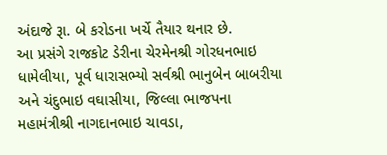અંદાજે રૂા. બે કરોડના ખર્ચે તૈયાર થનાર છે.
આ પ્રસંગે રાજકોટ ડેરીના ચેરમેનશ્રી ગોરધનભાઇ ધામેલીયા, પૂર્વ ધારાસભ્યો સર્વશ્રી ભાનુબેન બાબરીયા અને ચંદુભાઇ વઘાસીયા, જિલ્લા ભાજપના મહામંત્રીશ્રી નાગદાનભાઇ ચાવડા,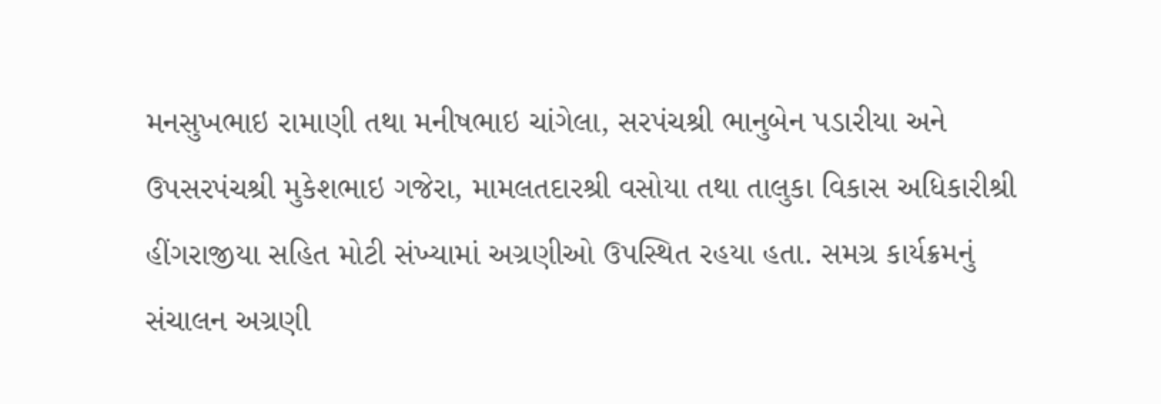મનસુખભાઇ રામાણી તથા મનીષભાઇ ચાંગેલા, સરપંચશ્રી ભાનુબેન પડારીયા અને ઉપસરપંચશ્રી મુકેશભાઇ ગજેરા, મામલતદારશ્રી વસોયા તથા તાલુકા વિકાસ અધિકારીશ્રી હીંગરાજીયા સહિત મોટી સંખ્યામાં અગ્રણીઓ ઉપસ્થિત રહયા હતા. સમગ્ર કાર્યક્રમનું સંચાલન અગ્રણી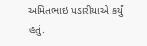અમિતભાઇ પડારીયાએ કર્યું હતું.